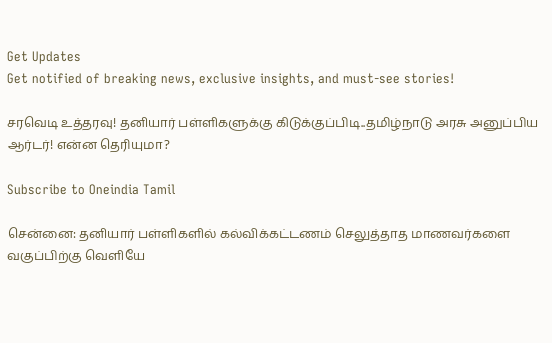Get Updates
Get notified of breaking news, exclusive insights, and must-see stories!

சரவெடி உத்தரவு! தனியார் பள்ளிகளுக்கு கிடுக்குப்பிடி..தமிழ்நாடு அரசு அனுப்பிய ஆர்டர்! என்ன தெரியுமா?

Subscribe to Oneindia Tamil

சென்னை: தனியார் பள்ளிகளில் கல்விக்கட்டணம் செலுத்தாத மாணவர்களை வகுப்பிற்கு வெளியே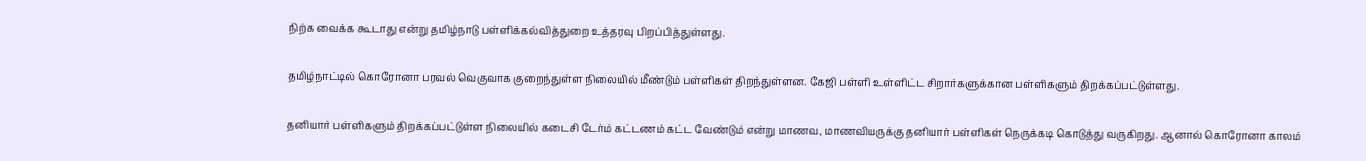நிற்க வைக்க கூடாது என்று தமிழ்நாடு பள்ளிக்கல்வித்துறை உத்தரவு பிறப்பித்துள்ளது.

தமிழ்நாட்டில் கொரோனா பரவல் வெகுவாக குறைந்துள்ள நிலையில் மீண்டும் பள்ளிகள் திறந்துள்ளன. கேஜி பள்ளி உள்ளிட்ட சிறார்களுக்கான பள்ளிகளும் திறக்கப்பட்டுள்ளது.

தனியார் பள்ளிகளும் திறக்கப்பட்டுள்ள நிலையில் கடைசி டேர்ம் கட்டணம் கட்ட வேண்டும் என்று மாணவ, மாணவியருக்கு தனியார் பள்ளிகள் நெருக்கடி கொடுத்து வருகிறது. ஆனால் கொரோனா காலம்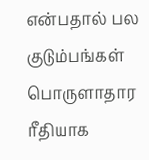என்பதால் பல குடும்பங்கள் பொருளாதார ரீதியாக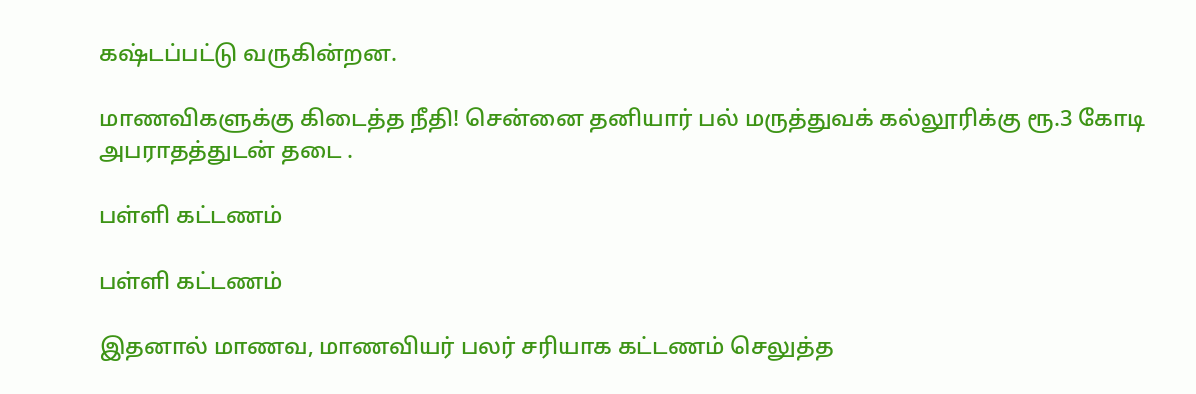கஷ்டப்பட்டு வருகின்றன.

மாணவிகளுக்கு கிடைத்த நீதி! சென்னை தனியார் பல் மருத்துவக் கல்லூரிக்கு ரூ.3 கோடி அபராதத்துடன் தடை .

பள்ளி கட்டணம்

பள்ளி கட்டணம்

இதனால் மாணவ, மாணவியர் பலர் சரியாக கட்டணம் செலுத்த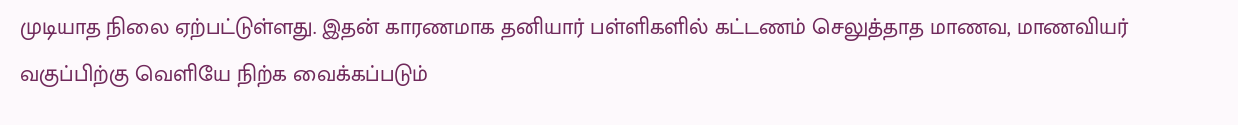முடியாத நிலை ஏற்பட்டுள்ளது. இதன் காரணமாக தனியார் பள்ளிகளில் கட்டணம் செலுத்தாத மாணவ, மாணவியர் வகுப்பிற்கு வெளியே நிற்க வைக்கப்படும்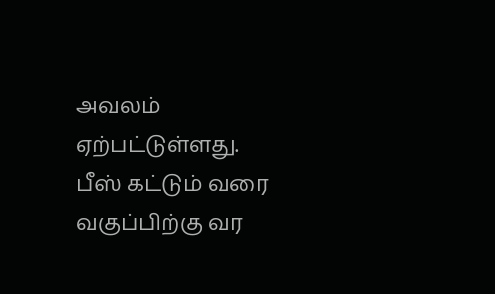அவலம் ஏற்பட்டுள்ளது. பீஸ் கட்டும் வரை வகுப்பிற்கு வர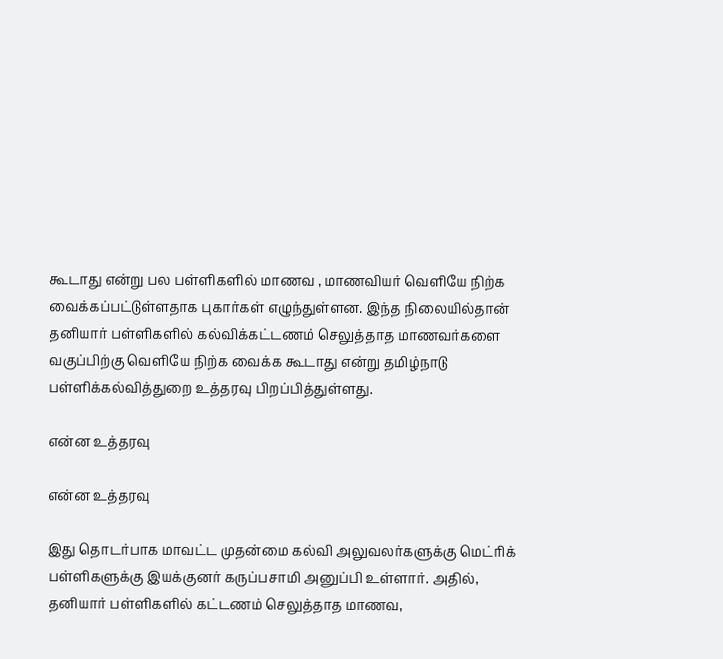கூடாது என்று பல பள்ளிகளில் மாணவ , மாணவியர் வெளியே நிற்க வைக்கப்பட்டுள்ளதாக புகார்கள் எழுந்துள்ளன. இந்த நிலையில்தான் தனியார் பள்ளிகளில் கல்விக்கட்டணம் செலுத்தாத மாணவர்களை வகுப்பிற்கு வெளியே நிற்க வைக்க கூடாது என்று தமிழ்நாடு பள்ளிக்கல்வித்துறை உத்தரவு பிறப்பித்துள்ளது.

என்ன உத்தரவு

என்ன உத்தரவு

இது தொடர்பாக மாவட்ட முதன்மை கல்வி அலுவலர்களுக்கு மெட்ரிக் பள்ளிகளுக்கு இயக்குனர் கருப்பசாமி அனுப்பி உள்ளார். அதில், தனியார் பள்ளிகளில் கட்டணம் செலுத்தாத மாணவ,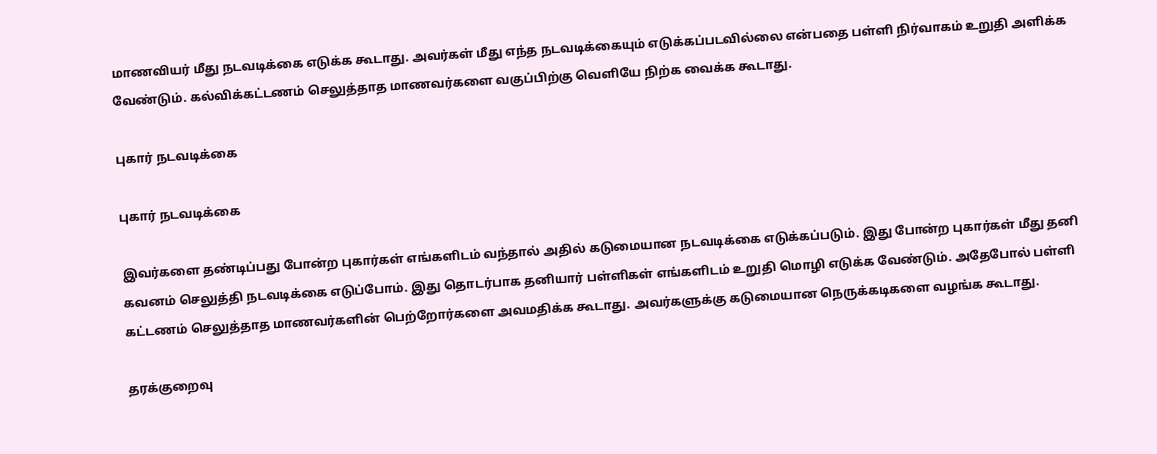மாணவியர் மீது நடவடிக்கை எடுக்க கூடாது. அவர்கள் மீது எந்த நடவடிக்கையும் எடுக்கப்படவில்லை என்பதை பள்ளி நிர்வாகம் உறுதி அளிக்க வேண்டும். கல்விக்கட்டணம் செலுத்தாத மாணவர்களை வகுப்பிற்கு வெளியே நிற்க வைக்க கூடாது.

புகார் நடவடிக்கை

புகார் நடவடிக்கை

இவர்களை தண்டிப்பது போன்ற புகார்கள் எங்களிடம் வந்தால் அதில் கடுமையான நடவடிக்கை எடுக்கப்படும். இது போன்ற புகார்கள் மீது தனி கவனம் செலுத்தி நடவடிக்கை எடுப்போம். இது தொடர்பாக தனியார் பள்ளிகள் எங்களிடம் உறுதி மொழி எடுக்க வேண்டும். அதேபோல் பள்ளி கட்டணம் செலுத்தாத மாணவர்களின் பெற்றோர்களை அவமதிக்க கூடாது. அவர்களுக்கு கடுமையான நெருக்கடிகளை வழங்க கூடாது.

தரக்குறைவு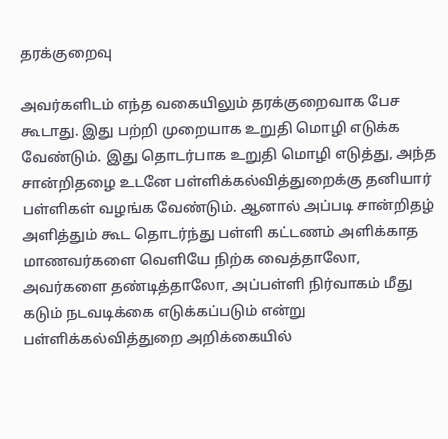தரக்குறைவு

அவர்களிடம் எந்த வகையிலும் தரக்குறைவாக பேச கூடாது. இது பற்றி முறையாக உறுதி மொழி எடுக்க வேண்டும். இது தொடர்பாக உறுதி மொழி எடுத்து, அந்த சான்றிதழை உடனே பள்ளிக்கல்வித்துறைக்கு தனியார் பள்ளிகள் வழங்க வேண்டும். ஆனால் அப்படி சான்றிதழ் அளித்தும் கூட தொடர்ந்து பள்ளி கட்டணம் அளிக்காத மாணவர்களை வெளியே நிற்க வைத்தாலோ, அவர்களை தண்டித்தாலோ, அப்பள்ளி நிர்வாகம் மீது கடும் நடவடிக்கை எடுக்கப்படும் என்று பள்ளிக்கல்வித்துறை அறிக்கையில்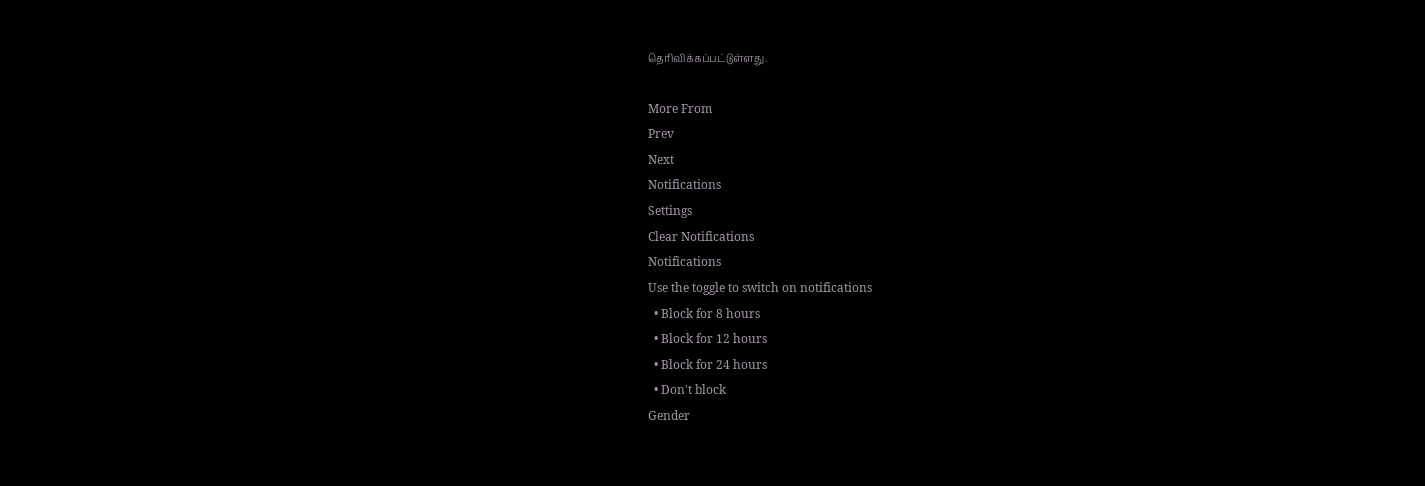தெரிவிக்கப்பட்டுள்ளது.

More From
Prev
Next
Notifications
Settings
Clear Notifications
Notifications
Use the toggle to switch on notifications
  • Block for 8 hours
  • Block for 12 hours
  • Block for 24 hours
  • Don't block
Gender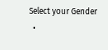Select your Gender
  •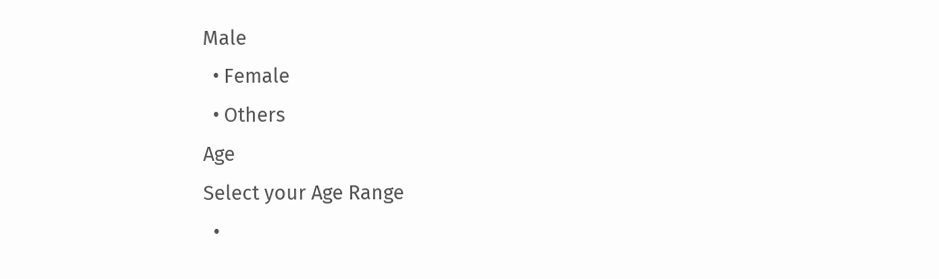Male
  • Female
  • Others
Age
Select your Age Range
  •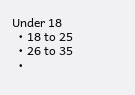Under 18
  • 18 to 25
  • 26 to 35
  •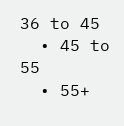36 to 45
  • 45 to 55
  • 55+